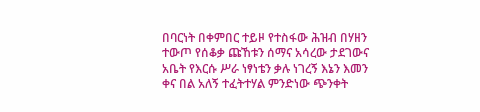በባርነት በቀምበር ተይዞ የተስፋው ሕዝብ በሃዘን ተውጦ የሰቆቃ ጩኸቱን ሰማና አሳረው ታደገውና አቤት የእርሱ ሥራ ነፃነቴን ቃሉ ነገረኝ እኔን እመን ቀና በል አለኝ ተፈትተሃል ምንድነው ጭንቀት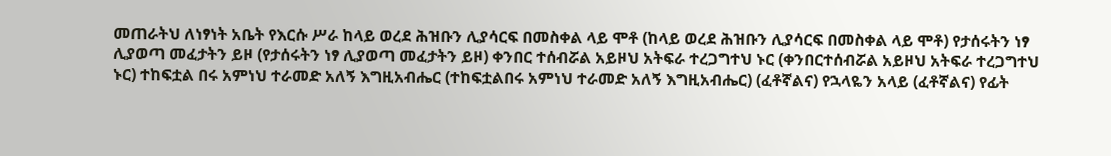መጠራትህ ለነፃነት አቤት የእርሱ ሥራ ከላይ ወረደ ሕዝቡን ሊያሳርፍ በመስቀል ላይ ሞቶ (ከላይ ወረደ ሕዝቡን ሊያሳርፍ በመስቀል ላይ ሞቶ) የታሰሩትን ነፃ ሊያወጣ መፈታትን ይዞ (የታሰሩትን ነፃ ሊያወጣ መፈታትን ይዞ) ቀንበር ተሰብሯል አይዞህ አትፍራ ተረጋግተህ ኑር (ቀንበርተሰብሯል አይዞህ አትፍራ ተረጋግተህ ኑር) ተከፍቷል በሩ አምነህ ተራመድ አለኝ እግዚአብሔር (ተከፍቷልበሩ አምነህ ተራመድ አለኝ እግዚአብሔር) (ፈቶኛልና) የኋላዬን አላይ (ፈቶኛልና) የፊት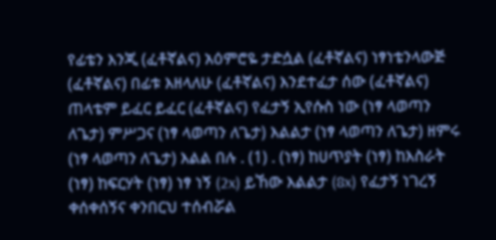የፊቴን እንጂ (ፈቶኛልና) አዕምሮዬ ታድሷል (ፈቶኛልና) ነፃነቴንላውጅ (ፈቶኛልና) በፊቱ እዘላለሁ (ፈቶኛልና) እንደተፈታ ሰው (ፈቶኛልና) ጠላቴም ይፈር ይፈር (ፈቶኛልና) የፈታኝ ኢየሱስ ነው (ነፃ ላወጣን ለጌታ) ምሥጋና (ነፃ ላወጣን ለጌታ) እልልታ (ነፃ ላወጣን ለጌታ) ዘምሩ (ነፃ ላወጣን ለጌታ) እልል በሉ . (1) . (ነፃ) ከሀጥያት (ነፃ) ከእስራት (ነፃ) ከፍርሃት (ነፃ) ነፃ ነኝ (2x) ይኸው እልልታ (8x) የፈታኝ ነገረኝ ቀሰቀሰኝና ቀንበርህ ተሰብሯል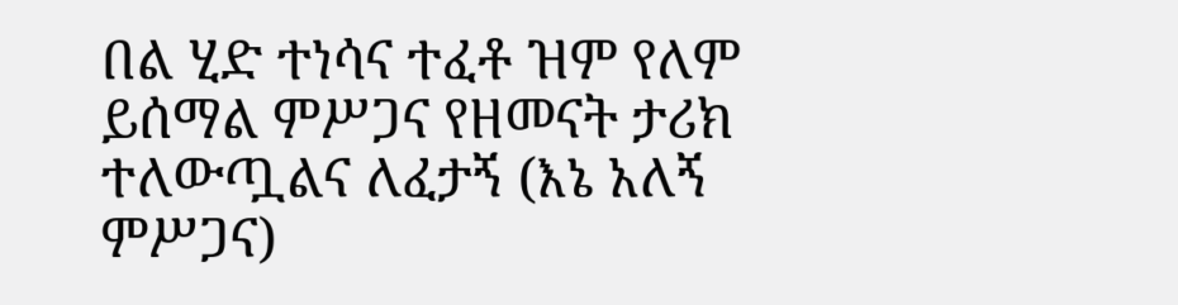በል ሂድ ተነሳና ተፈቶ ዝም የለም ይሰማል ምሥጋና የዘመናት ታሪክ ተለውጧልና ለፈታኝ (እኔ አለኝ ምሥጋና)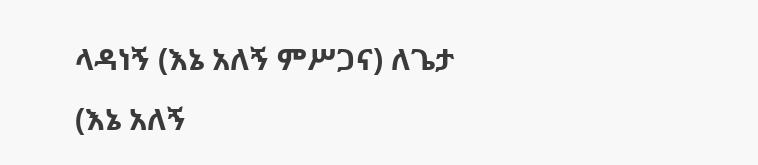ላዳነኝ (እኔ አለኝ ምሥጋና) ለጌታ (እኔ አለኝ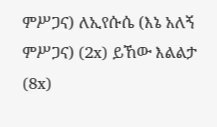ምሥጋና) ለኢየሱሴ (እኔ አለኝ ምሥጋና) (2x) ይኸው እልልታ (8x)